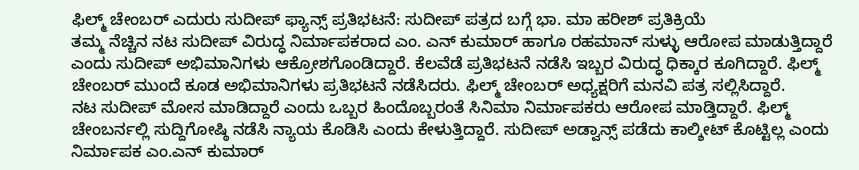ಫಿಲ್ಮ್ ಚೇಂಬರ್ ಎದುರು ಸುದೀಪ್ ಫ್ಯಾನ್ಸ್ ಪ್ರತಿಭಟನೆ: ಸುದೀಪ್ ಪತ್ರದ ಬಗ್ಗೆ ಭಾ. ಮಾ ಹರೀಶ್ ಪ್ರತಿಕ್ರಿಯೆ
ತಮ್ಮ ನೆಚ್ಚಿನ ನಟ ಸುದೀಪ್ ವಿರುದ್ಧ ನಿರ್ಮಾಪಕರಾದ ಎಂ. ಎನ್ ಕುಮಾರ್ ಹಾಗೂ ರಹಮಾನ್ ಸುಳ್ಳು ಆರೋಪ ಮಾಡುತ್ತಿದ್ದಾರೆ ಎಂದು ಸುದೀಪ್ ಅಭಿಮಾನಿಗಳು ಆಕ್ರೋಶಗೊಂಡಿದ್ದಾರೆ. ಕೆಲವೆಡೆ ಪ್ರತಿಭಟನೆ ನಡೆಸಿ ಇಬ್ಬರ ವಿರುದ್ಧ ಧಿಕ್ಕಾರ ಕೂಗಿದ್ದಾರೆ. ಫಿಲ್ಮ್ ಚೇಂಬರ್ ಮುಂದೆ ಕೂಡ ಅಭಿಮಾನಿಗಳು ಪ್ರತಿಭಟನೆ ನಡೆಸಿದರು. ಫಿಲ್ಮ್ ಚೇಂಬರ್ ಅಧ್ಯಕ್ಷರಿಗೆ ಮನವಿ ಪತ್ರ ಸಲ್ಲಿಸಿದ್ದಾರೆ.
ನಟ ಸುದೀಪ್ ಮೋಸ ಮಾಡಿದ್ದಾರೆ ಎಂದು ಒಬ್ಬರ ಹಿಂದೊಬ್ಬರಂತೆ ಸಿನಿಮಾ ನಿರ್ಮಾಪಕರು ಆರೋಪ ಮಾಡ್ತಿದ್ದಾರೆ. ಫಿಲ್ಮ್ ಚೇಂಬರ್ನಲ್ಲಿ ಸುದ್ದಿಗೋಷ್ಠಿ ನಡೆಸಿ ನ್ಯಾಯ ಕೊಡಿಸಿ ಎಂದು ಕೇಳುತ್ತಿದ್ದಾರೆ. ಸುದೀಪ್ ಅಡ್ವಾನ್ಸ್ ಪಡೆದು ಕಾಲ್ಶೀಟ್ ಕೊಟ್ಟಿಲ್ಲ ಎಂದು ನಿರ್ಮಾಪಕ ಎಂ.ಎನ್ ಕುಮಾರ್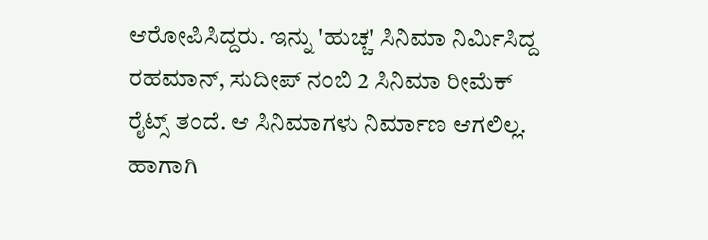ಆರೋಪಿಸಿದ್ದರು. ಇನ್ನು 'ಹುಚ್ಚ' ಸಿನಿಮಾ ನಿರ್ಮಿಸಿದ್ದ ರಹಮಾನ್, ಸುದೀಪ್ ನಂಬಿ 2 ಸಿನಿಮಾ ರೀಮೆಕ್ ರೈಟ್ಸ್ ತಂದೆ. ಆ ಸಿನಿಮಾಗಳು ನಿರ್ಮಾಣ ಆಗಲಿಲ್ಲ. ಹಾಗಾಗಿ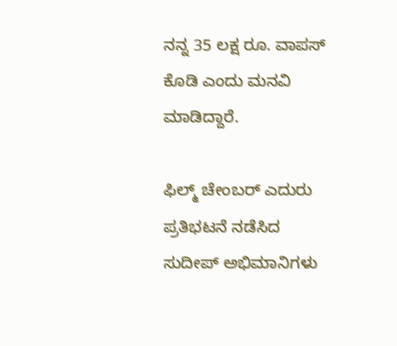ನನ್ನ 35 ಲಕ್ಷ ರೂ. ವಾಪಸ್ ಕೊಡಿ ಎಂದು ಮನವಿ ಮಾಡಿದ್ದಾರೆ.

ಫಿಲ್ಮ್ ಚೇಂಬರ್ ಎದುರು ಪ್ರತಿಭಟನೆ ನಡೆಸಿದ ಸುದೀಪ್ ಅಭಿಮಾನಿಗಳು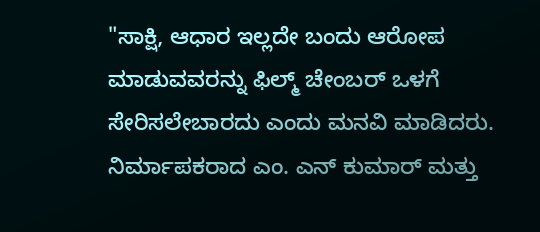"ಸಾಕ್ಷಿ, ಆಧಾರ ಇಲ್ಲದೇ ಬಂದು ಆರೋಪ ಮಾಡುವವರನ್ನು ಫಿಲ್ಮ್ ಚೇಂಬರ್ ಒಳಗೆ ಸೇರಿಸಲೇಬಾರದು ಎಂದು ಮನವಿ ಮಾಡಿದರು. ನಿರ್ಮಾಪಕರಾದ ಎಂ. ಎನ್ ಕುಮಾರ್ ಮತ್ತು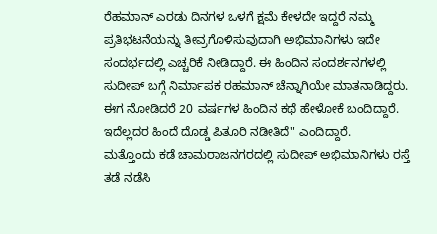ರೆಹಮಾನ್ ಎರಡು ದಿನಗಳ ಒಳಗೆ ಕ್ಷಮೆ ಕೇಳದೇ ಇದ್ದರೆ ನಮ್ಮ ಪ್ರತಿಭಟನೆಯನ್ನು ತೀವ್ರಗೊಳಿಸುವುದಾಗಿ ಅಭಿಮಾನಿಗಳು ಇದೇ ಸಂದರ್ಭದಲ್ಲಿ ಎಚ್ಚರಿಕೆ ನೀಡಿದ್ದಾರೆ. ಈ ಹಿಂದಿನ ಸಂದರ್ಶನಗಳಲ್ಲಿ ಸುದೀಪ್ ಬಗ್ಗೆ ನಿರ್ಮಾಪಕ ರಹಮಾನ್ ಚೆನ್ನಾಗಿಯೇ ಮಾತನಾಡಿದ್ದರು. ಈಗ ನೋಡಿದರೆ 20 ವರ್ಷಗಳ ಹಿಂದಿನ ಕಥೆ ಹೇಳೋಕೆ ಬಂದಿದ್ದಾರೆ. ಇದೆಲ್ಲದರ ಹಿಂದೆ ದೊಡ್ಡ ಪಿತೂರಿ ನಡೀತಿದೆ" ಎಂದಿದ್ದಾರೆ.
ಮತ್ತೊಂದು ಕಡೆ ಚಾಮರಾಜನಗರದಲ್ಲಿ ಸುದೀಪ್ ಅಭಿಮಾನಿಗಳು ರಸ್ತೆ ತಡೆ ನಡೆಸಿ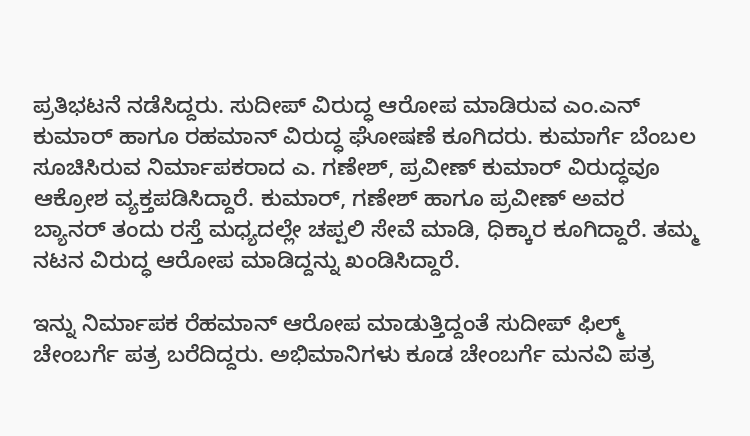ಪ್ರತಿಭಟನೆ ನಡೆಸಿದ್ದರು. ಸುದೀಪ್ ವಿರುದ್ಧ ಆರೋಪ ಮಾಡಿರುವ ಎಂ.ಎನ್ ಕುಮಾರ್ ಹಾಗೂ ರಹಮಾನ್ ವಿರುದ್ಧ ಘೋಷಣೆ ಕೂಗಿದರು. ಕುಮಾರ್ಗೆ ಬೆಂಬಲ ಸೂಚಿಸಿರುವ ನಿರ್ಮಾಪಕರಾದ ಎ. ಗಣೇಶ್, ಪ್ರವೀಣ್ ಕುಮಾರ್ ವಿರುದ್ಧವೂ ಆಕ್ರೋಶ ವ್ಯಕ್ತಪಡಿಸಿದ್ದಾರೆ. ಕುಮಾರ್, ಗಣೇಶ್ ಹಾಗೂ ಪ್ರವೀಣ್ ಅವರ ಬ್ಯಾನರ್ ತಂದು ರಸ್ತೆ ಮಧ್ಯದಲ್ಲೇ ಚಪ್ಪಲಿ ಸೇವೆ ಮಾಡಿ, ಧಿಕ್ಕಾರ ಕೂಗಿದ್ದಾರೆ. ತಮ್ಮ ನಟನ ವಿರುದ್ಧ ಆರೋಪ ಮಾಡಿದ್ದನ್ನು ಖಂಡಿಸಿದ್ದಾರೆ.

ಇನ್ನು ನಿರ್ಮಾಪಕ ರೆಹಮಾನ್ ಆರೋಪ ಮಾಡುತ್ತಿದ್ದಂತೆ ಸುದೀಪ್ ಫಿಲ್ಮ್ ಚೇಂಬರ್ಗೆ ಪತ್ರ ಬರೆದಿದ್ದರು. ಅಭಿಮಾನಿಗಳು ಕೂಡ ಚೇಂಬರ್ಗೆ ಮನವಿ ಪತ್ರ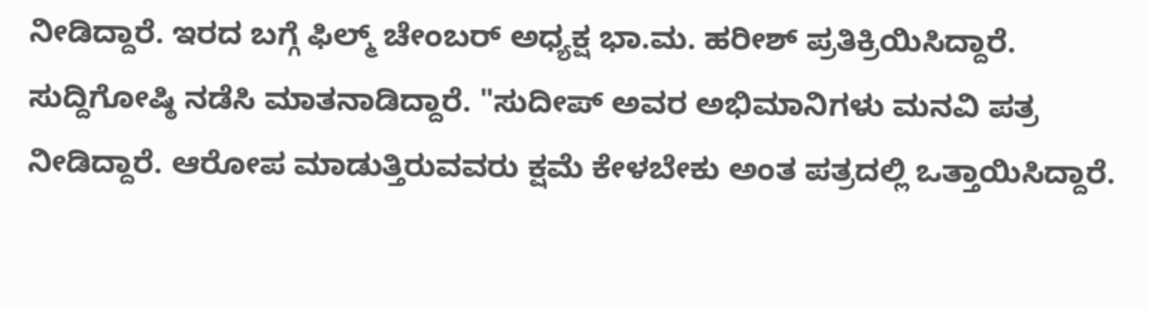ನೀಡಿದ್ದಾರೆ. ಇರದ ಬಗ್ಗೆ ಫಿಲ್ಮ್ ಚೇಂಬರ್ ಅಧ್ಯಕ್ಷ ಭಾ.ಮ. ಹರೀಶ್ ಪ್ರತಿಕ್ರಿಯಿಸಿದ್ದಾರೆ. ಸುದ್ದಿಗೋಷ್ಠಿ ನಡೆಸಿ ಮಾತನಾಡಿದ್ದಾರೆ. "ಸುದೀಪ್ ಅವರ ಅಭಿಮಾನಿಗಳು ಮನವಿ ಪತ್ರ ನೀಡಿದ್ದಾರೆ. ಆರೋಪ ಮಾಡುತ್ತಿರುವವರು ಕ್ಷಮೆ ಕೇಳಬೇಕು ಅಂತ ಪತ್ರದಲ್ಲಿ ಒತ್ತಾಯಿಸಿದ್ದಾರೆ.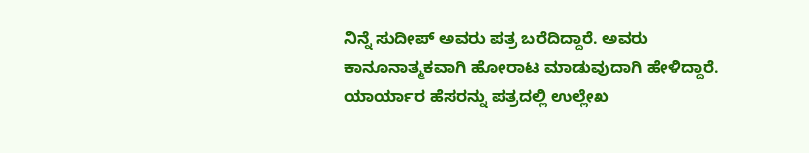ನಿನ್ನೆ ಸುದೀಪ್ ಅವರು ಪತ್ರ ಬರೆದಿದ್ದಾರೆ. ಅವರು ಕಾನೂನಾತ್ಮಕವಾಗಿ ಹೋರಾಟ ಮಾಡುವುದಾಗಿ ಹೇಳಿದ್ದಾರೆ. ಯಾರ್ಯಾರ ಹೆಸರನ್ನು ಪತ್ರದಲ್ಲಿ ಉಲ್ಲೇಖ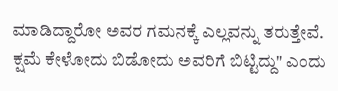ಮಾಡಿದ್ದಾರೋ ಅವರ ಗಮನಕ್ಕೆ ಎಲ್ಲವನ್ನು ತರುತ್ತೇವೆ. ಕ್ಷಮೆ ಕೇಳೋದು ಬಿಡೋದು ಅವರಿಗೆ ಬಿಟ್ಟಿದ್ದು" ಎಂದು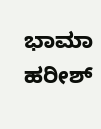ಭಾಮಾ ಹರೀಶ್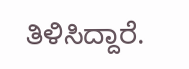ತಿಳಿಸಿದ್ದಾರೆ.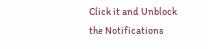Click it and Unblock the Notifications